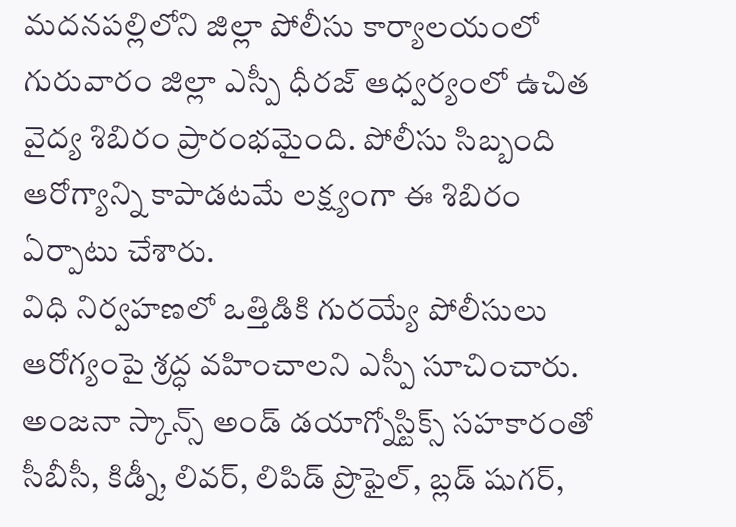మదనపల్లిలోని జిల్లా పోలీసు కార్యాలయంలో గురువారం జిల్లా ఎస్పీ ధీరజ్ ఆధ్వర్యంలో ఉచిత వైద్య శిబిరం ప్రారంభమైంది. పోలీసు సిబ్బంది ఆరోగ్యాన్ని కాపాడటమే లక్ష్యంగా ఈ శిబిరం ఏర్పాటు చేశారు.
విధి నిర్వహణలో ఒత్తిడికి గురయ్యే పోలీసులు ఆరోగ్యంపై శ్రద్ధ వహించాలని ఎస్పీ సూచించారు. అంజనా స్కాన్స్ అండ్ డయాగ్నోస్టిక్స్ సహకారంతో సీబీసీ, కిడ్నీ, లివర్, లిపిడ్ ప్రొఫైల్, బ్లడ్ షుగర్,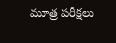మూత్ర పరీక్షలు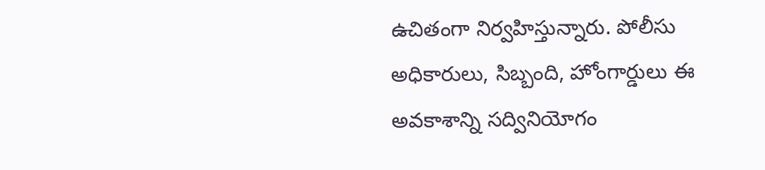ఉచితంగా నిర్వహిస్తున్నారు. పోలీసు అధికారులు, సిబ్బంది, హోంగార్డులు ఈ అవకాశాన్ని సద్వినియోగం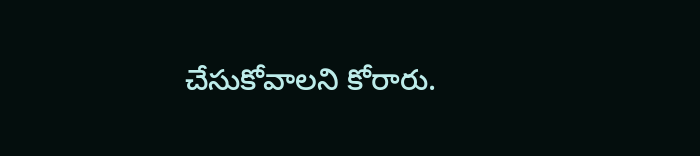చేసుకోవాలని కోరారు.